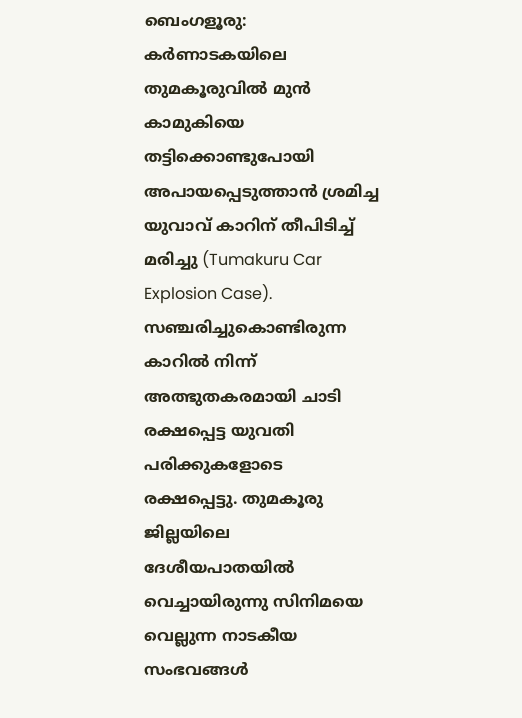ബെംഗളൂരു: കർണാടകയിലെ തുമകൂരുവിൽ മുൻ കാമുകിയെ തട്ടിക്കൊണ്ടുപോയി അപായപ്പെടുത്താൻ ശ്രമിച്ച യുവാവ് കാറിന് തീപിടിച്ച് മരിച്ചു (Tumakuru Car Explosion Case). സഞ്ചരിച്ചുകൊണ്ടിരുന്ന കാറിൽ നിന്ന് അത്ഭുതകരമായി ചാടി രക്ഷപ്പെട്ട യുവതി പരിക്കുകളോടെ രക്ഷപ്പെട്ടു. തുമകൂരു ജില്ലയിലെ ദേശീയപാതയിൽ വെച്ചായിരുന്നു സിനിമയെ വെല്ലുന്ന നാടകീയ സംഭവങ്ങൾ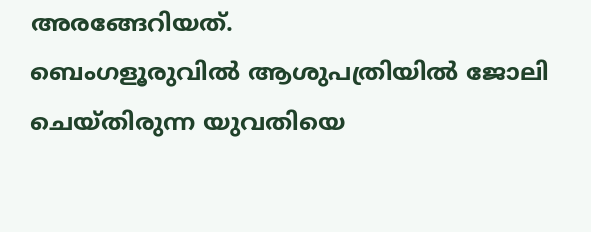അരങ്ങേറിയത്.
ബെംഗളൂരുവിൽ ആശുപത്രിയിൽ ജോലി ചെയ്തിരുന്ന യുവതിയെ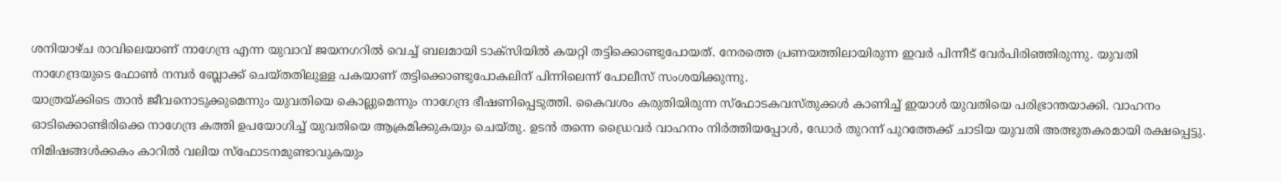ശനിയാഴ്ച രാവിലെയാണ് നാഗേന്ദ്ര എന്ന യുവാവ് ജയനഗറിൽ വെച്ച് ബലമായി ടാക്സിയിൽ കയറ്റി തട്ടിക്കൊണ്ടുപോയത്. നേരത്തെ പ്രണയത്തിലായിരുന്ന ഇവർ പിന്നീട് വേർപിരിഞ്ഞിരുന്നു. യുവതി നാഗേന്ദ്രയുടെ ഫോൺ നമ്പർ ബ്ലോക്ക് ചെയ്തതിലുള്ള പകയാണ് തട്ടിക്കൊണ്ടുപോകലിന് പിന്നിലെന്ന് പോലീസ് സംശയിക്കുന്നു.
യാത്രയ്ക്കിടെ താൻ ജീവനൊടുക്കുമെന്നും യുവതിയെ കൊല്ലുമെന്നും നാഗേന്ദ്ര ഭീഷണിപ്പെടുത്തി. കൈവശം കരുതിയിരുന്ന സ്ഫോടകവസ്തുക്കൾ കാണിച്ച് ഇയാൾ യുവതിയെ പരിഭ്രാന്തയാക്കി. വാഹനം ഓടിക്കൊണ്ടിരിക്കെ നാഗേന്ദ്ര കത്തി ഉപയോഗിച്ച് യുവതിയെ ആക്രമിക്കുകയും ചെയ്തു. ഉടൻ തന്നെ ഡ്രൈവർ വാഹനം നിർത്തിയപ്പോൾ, ഡോർ തുറന്ന് പുറത്തേക്ക് ചാടിയ യുവതി അത്ഭുതകരമായി രക്ഷപ്പെട്ടു. നിമിഷങ്ങൾക്കകം കാറിൽ വലിയ സ്ഫോടനമുണ്ടാവുകയും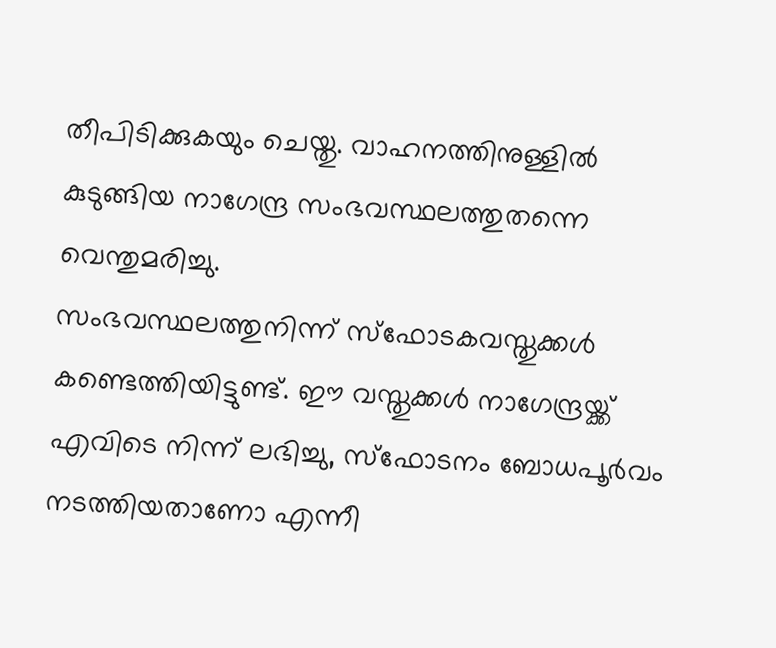തീപിടിക്കുകയും ചെയ്തു. വാഹനത്തിനുള്ളിൽ കുടുങ്ങിയ നാഗേന്ദ്ര സംഭവസ്ഥലത്തുതന്നെ വെന്തുമരിച്ചു.
സംഭവസ്ഥലത്തുനിന്ന് സ്ഫോടകവസ്തുക്കൾ കണ്ടെത്തിയിട്ടുണ്ട്. ഈ വസ്തുക്കൾ നാഗേന്ദ്രയ്ക്ക് എവിടെ നിന്ന് ലഭിച്ചു, സ്ഫോടനം ബോധപൂർവം നടത്തിയതാണോ എന്നീ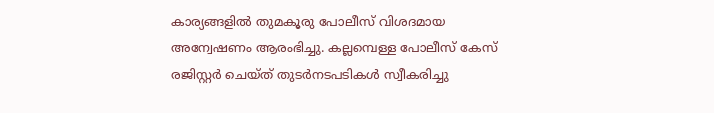കാര്യങ്ങളിൽ തുമകൂരു പോലീസ് വിശദമായ അന്വേഷണം ആരംഭിച്ചു. കല്ലമ്പെള്ള പോലീസ് കേസ് രജിസ്റ്റർ ചെയ്ത് തുടർനടപടികൾ സ്വീകരിച്ചു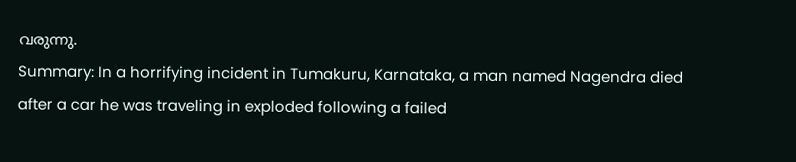വരുന്നു.
Summary: In a horrifying incident in Tumakuru, Karnataka, a man named Nagendra died after a car he was traveling in exploded following a failed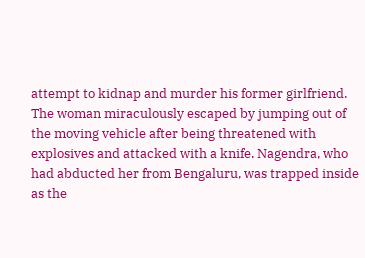attempt to kidnap and murder his former girlfriend. The woman miraculously escaped by jumping out of the moving vehicle after being threatened with explosives and attacked with a knife. Nagendra, who had abducted her from Bengaluru, was trapped inside as the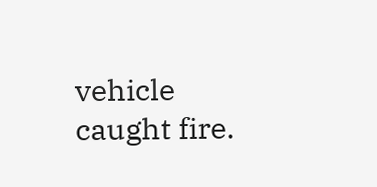vehicle caught fire.